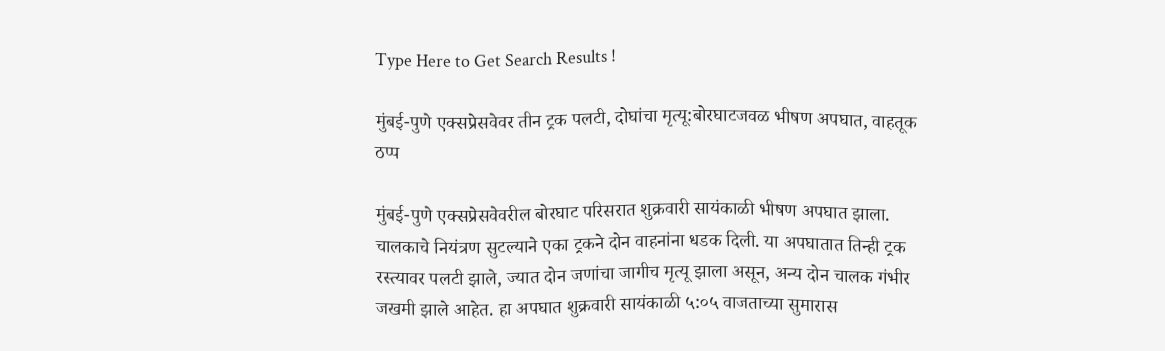Type Here to Get Search Results !

मुंबई-पुणे एक्सप्रेसवेवर तीन ट्रक पलटी, दोघांचा मृत्यू:बोरघाटजवळ भीषण अपघात, वाहतूक ठप्प

मुंबई-पुणे एक्सप्रेसवेवरील बोरघाट परिसरात शुक्रवारी सायंकाळी भीषण अपघात झाला. चालकाचे नियंत्रण सुटल्याने एका ट्रकने दोन वाहनांना धडक दिली. या अपघातात तिन्ही ट्रक रस्त्यावर पलटी झाले, ज्यात दोन जणांचा जागीच मृत्यू झाला असून, अन्य दोन चालक गंभीर जखमी झाले आहेत. हा अपघात शुक्रवारी सायंकाळी ५:०५ वाजताच्या सुमारास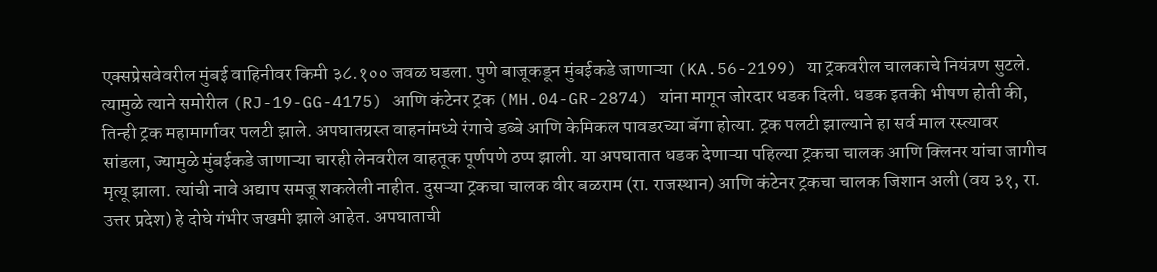एक्सप्रेसवेवरील मुंबई वाहिनीवर किमी ३८.१०० जवळ घडला. पुणे बाजूकडून मुंबईकडे जाणाऱ्या (KA.56-2199) या ट्रकवरील चालकाचे नियंत्रण सुटले. त्यामुळे त्याने समोरील (RJ-19-GG-4175) आणि कंटेनर ट्रक (MH.04-GR-2874) यांना मागून जोरदार धडक दिली. धडक इतकी भीषण होती की, तिन्ही ट्रक महामार्गावर पलटी झाले. अपघातग्रस्त वाहनांमध्ये रंगाचे डब्बे आणि केमिकल पावडरच्या बॅगा होत्या. ट्रक पलटी झाल्याने हा सर्व माल रस्त्यावर सांडला, ज्यामुळे मुंबईकडे जाणाऱ्या चारही लेनवरील वाहतूक पूर्णपणे ठप्प झाली. या अपघातात धडक देणाऱ्या पहिल्या ट्रकचा चालक आणि क्लिनर यांचा जागीच मृत्यू झाला. त्यांची नावे अद्याप समजू शकलेली नाहीत. दुसऱ्या ट्रकचा चालक वीर बळराम (रा. राजस्थान) आणि कंटेनर ट्रकचा चालक जिशान अली (वय ३१, रा. उत्तर प्रदेश) हे दोघे गंभीर जखमी झाले आहेत. अपघाताची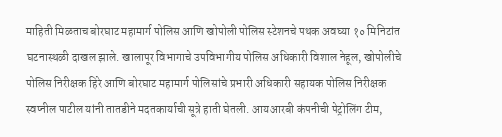माहिती मिळताच बोरघाट महामार्ग पोलिस आणि खोपोली पोलिस स्टेशनचे पथक अवघ्या १० मिनिटांत घटनास्थळी दाखल झाले. खालापूर विभागाचे उपविभागीय पोलिस अधिकारी विशाल नेहूल, खोपोलीचे पोलिस निरीक्षक हिरे आणि बोरघाट महामार्ग पोलिसांचे प्रभारी अधिकारी सहायक पोलिस निरीक्षक स्वप्नील पाटील यांनी तातडीने मदतकार्याची सूत्रे हाती घेतली. आयआरबी कंपनीची पेट्रोलिंग टीम,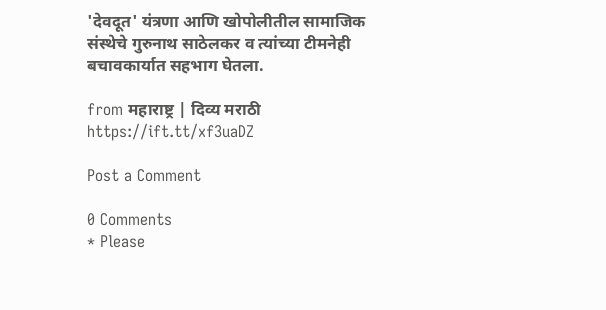'देवदूत' यंत्रणा आणि खोपोलीतील सामाजिक संस्थेचे गुरुनाथ साठेलकर व त्यांच्या टीमनेही बचावकार्यात सहभाग घेतला.

from महाराष्ट्र | दिव्य मराठी https://ift.tt/xf3uaDZ

Post a Comment

0 Comments
* Please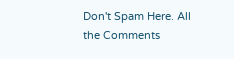Don't Spam Here. All the Comments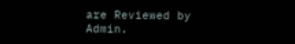are Reviewed by Admin.